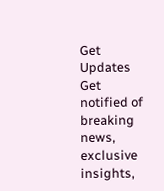Get Updates
Get notified of breaking news, exclusive insights,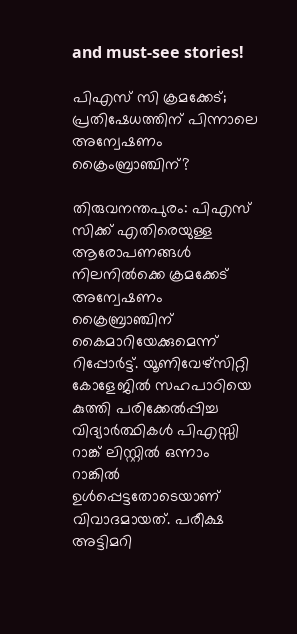and must-see stories!

പിഎസ് സി ക്രമക്കേട്; പ്രതിഷേധത്തിന് പിന്നാലെ അന്വേഷണം ക്രൈംബ്രാഞ്ചിന്?

തിരുവനന്തപുരം: പിഎസ് സിക്ക് എതിരെയുള്ള ആരോപണങ്ങൾ നിലനിൽക്കെ ക്രമക്കേട് അന്വേഷണം ക്രൈബ്രാഞ്ചിന് കൈമാറിയേക്കുമെന്ന് റിപ്പോർട്ട്. യൂണിവേഴ്സിറ്റി കോളേജിൽ സഹപാഠിയെ കുത്തി പരിക്കേൽപ്പിച്ച വിദ്യാർത്ഥികൾ പിഎസ്സി റാങ്ക് ലിസ്റ്റിൽ ഒന്നാം റാങ്കിൽ ഉൾപ്പെട്ടതോടെയാണ് വിവാദമായത്. പരീക്ഷ അട്ടിമറി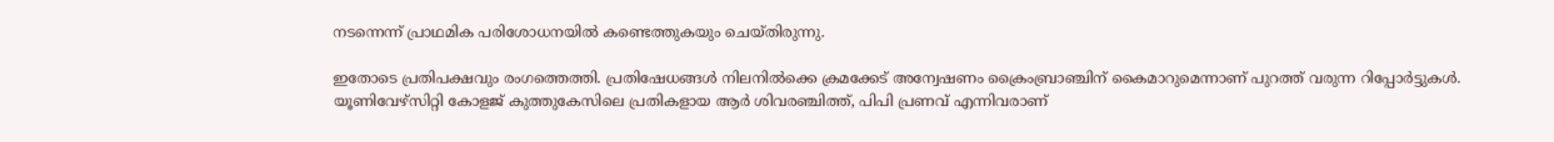നടന്നെന്ന് പ്രാഥമിക പരിശോധനയിൽ കണ്ടെത്തുകയും ചെയ്തിരുന്നു.

ഇതോടെ പ്രതിപക്ഷവും രംഗത്തെത്തി. പ്രതിഷേധങ്ങൾ നിലനിൽക്കെ ക്രമക്കേട് അന്വേഷണം ക്രൈംബ്രാ‍ഞ്ചിന് കൈമാറുമെന്നാണ് പുറത്ത് വരുന്ന റിപ്പോർട്ടുകൾ. യൂണിവേഴ്സിറ്റി കോളജ് കുത്തുകേസിലെ പ്രതികളായ ആര്‍ ശിവരഞ്ചിത്ത്, പിപി പ്രണവ് എന്നിവരാണ്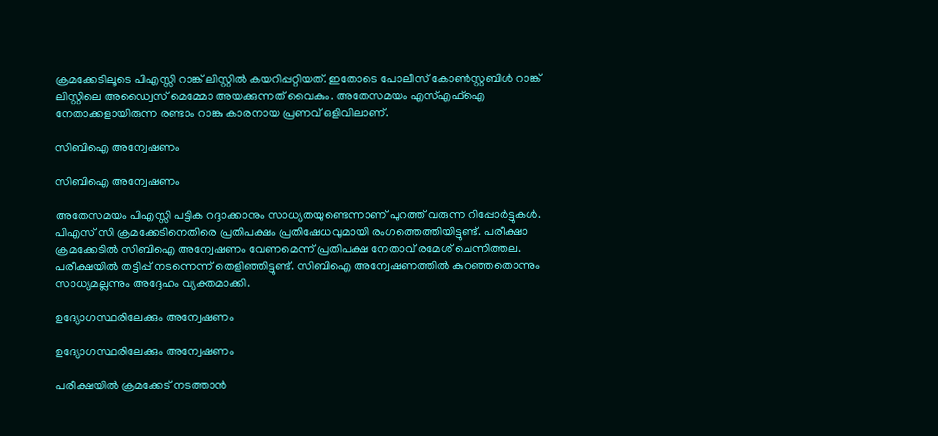ക്രമക്കേടിലൂടെ പിഎസ്സി റാങ്ക് ലിസ്റ്റിൽ കയറിപ്പറ്റിയത്. ഇതോടെ പോലീസ് കോൺസ്റ്റബിൾ റാങ്ക് ലിസ്റ്റിലെ അഡ്വൈസ് മെമ്മോ അയക്കുന്നത് വൈകും. അതേസമയം എസ്എഫ്ഐ നേതാക്കളായിരുന്ന രണ്ടാം റാങ്കു കാരനായ പ്രണവ് ഒളിവിലാണ്.

സിബിഐ അന്വേഷണം

സിബിഐ അന്വേഷണം

അതേസമയം പിഎസ്സി പട്ടിക റദ്ദാക്കാനും സാധ്യതയുണ്ടെന്നാണ് പുറത്ത് വരുന്ന റിപ്പോർട്ടുകൾ. പിഎസ് സി ക്രമക്കേടിനെതിരെ പ്രതിപക്ഷം പ്രതിഷേധവുമായി രംഗത്തെത്തിയിട്ടുണ്ട്. പരീക്ഷാ ക്രമക്കേടില്‍ സിബിഐ അന്വേഷണം വേണമെന്ന് പ്രതിപക്ഷ നേതാവ് രമേശ് ചെന്നിത്തല. പരീക്ഷയില്‍ തട്ടിപ്പ് നടന്നെന്ന് തെളിഞ്ഞിട്ടുണ്ട്. സിബിഐ അന്വേഷണത്തില്‍ കുറഞ്ഞതൊന്നും സാധ്യമല്ലന്നും അദ്ദേഹം വ്യക്തമാക്കി.

ഉദ്യോഗസ്ഥരിലേക്കും അന്വേഷണം

ഉദ്യോഗസ്ഥരിലേക്കും അന്വേഷണം

പരീക്ഷയില്‍ ക്രമക്കേട് നടത്താന്‍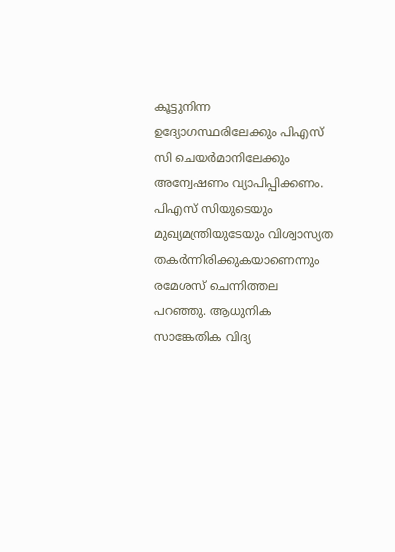കൂട്ടുനിന്ന ഉദ്യോഗസ്ഥരിലേക്കും പിഎസ് സി ചെയര്‍മാനിലേക്കും അന്വേഷണം വ്യാപിപ്പിക്കണം. പിഎസ് സിയുടെയും മുഖ്യമന്ത്രിയുടേയും വിശ്വാസ്യത തകർന്നിരിക്കുകയാണെന്നും രമേശസ് ചെന്നിത്തല പറഞ്ഞു. ആധുനിക സാങ്കേതിക വിദ്യ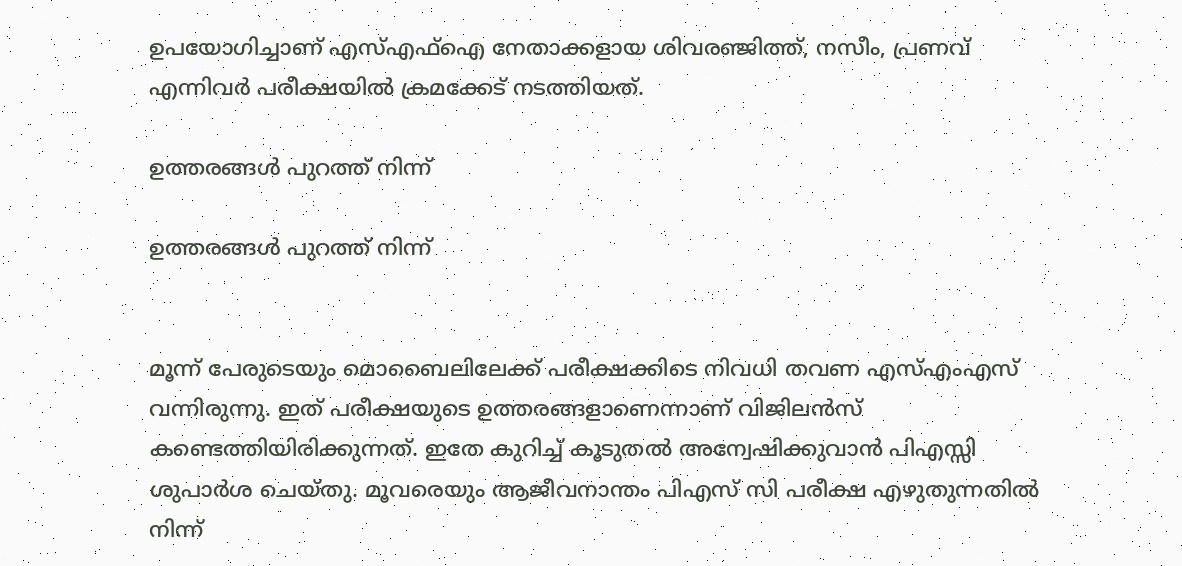ഉപയോഗിച്ചാണ് എസ്എഫ്ഐ നേതാക്കളായ ശിവരഞ്ജിത്ത്, നസീം, പ്രണവ് എന്നിവർ പരീക്ഷയിൽ ക്രമക്കേട് നടത്തിയത്.

ഉത്തരങ്ങൾ പുറത്ത് നിന്ന്

ഉത്തരങ്ങൾ പുറത്ത് നിന്ന്


മൂന്ന് പേരുടെയും മൊബൈലിലേക്ക് പരീക്ഷക്കിടെ നിവധി തവണ എസ്എംഎസ് വന്നിരുന്നു. ഇത് പരീക്ഷയുടെ ഉത്തരങ്ങളാണെന്നാണ് വിജിലൻസ് കണ്ടെത്തിയിരിക്കുന്നത്. ഇതേ കുറിച്ച് കൂടുതല്‍ അന്വേഷിക്കുവാന്‍ പിഎസ്സി ശുപാര്‍ശ ചെയ്തു. മൂവരെയും ആജീവനാന്തം പിഎസ് സി പരീക്ഷ എഴുതുന്നതില്‍ നിന്ന്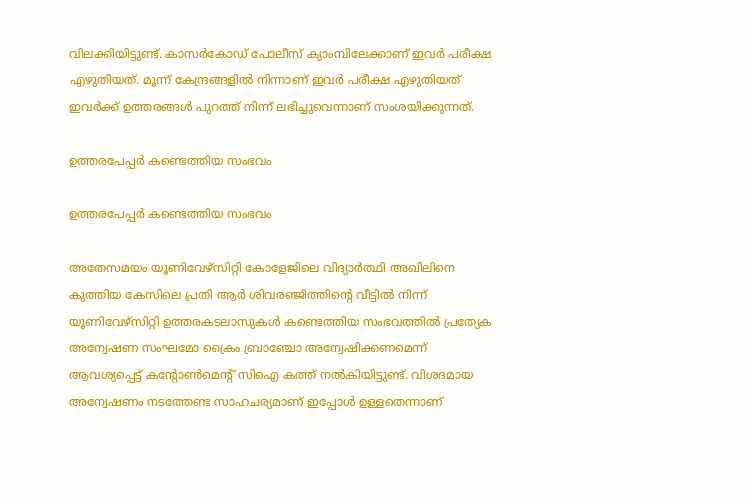വിലക്കിയിട്ടുണ്ട്. കാസർകോഡ് പോലീസ് ക്യാംമ്പിലേക്കാണ് ഇവർ പരീക്ഷ എഴുതിയത്. മൂന്ന് കേന്ദ്രങ്ങളിൽ നിന്നാണ് ഇവർ പരീക്ഷ എഴുതിയത് ഇവർക്ക് ഉത്തരങ്ങൾ പുറത്ത് നിന്ന് ലഭിച്ചുവെന്നാണ് സംശയിക്കുന്നത്.

ഉത്തരപേപ്പർ കണ്ടെത്തിയ സംഭവം

ഉത്തരപേപ്പർ കണ്ടെത്തിയ സംഭവം

അതേസമയം യൂണിവേഴ്സിറ്റി കോളേജിലെ വിദ്യാർത്ഥി അഖിലിനെ കുത്തിയ കേസിലെ പ്രതി ആർ ശിവരഞ്ജിത്തിന്റെ വീട്ടിൽ നിന്ന് യൂണിവേഴ്സിറ്റി ഉത്തരകടലാസുകൾ കണ്ടെത്തിയ സംഭവത്തിൽ പ്രത്യേക അന്വേഷണ സംഘമോ ക്രൈം ബ്രാഞ്ചോ അന്വേഷിക്കണമെന്ന് ആവശ്യപ്പെട്ട് കന്റോൺമെന്റ് സിഐ കത്ത് നൽകിയിട്ടുണ്ട്. വിശദമായ അന്വേഷണം നടത്തേണ്ട സാഹചര്യമാണ് ഇപ്പോൾ ഉള്ളതെന്നാണ്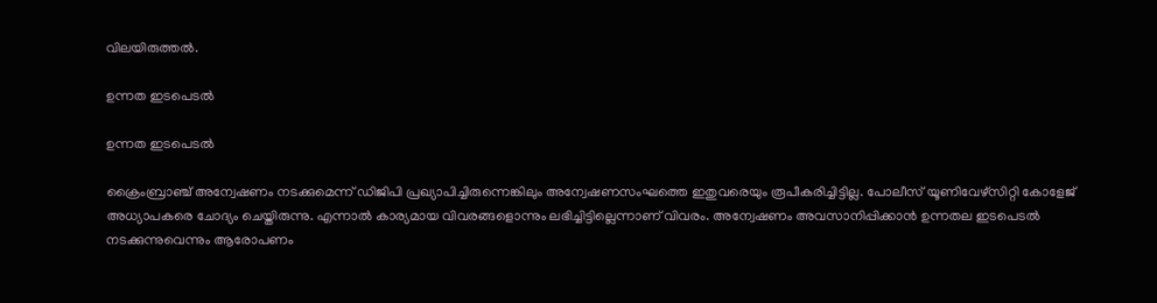വിലയിരുത്തൽ.

ഉന്നത ഇടപെടൽ

ഉന്നത ഇടപെടൽ

ക്രൈംബ്രാഞ്ച് അന്വേഷണം നടക്കുമെന്ന് ഡിജിപി പ്രഖ്യാപിച്ചിരുന്നെങ്കിലും അന്വേഷണസംഘത്തെ ഇതുവരെയും രൂപീകരിച്ചിട്ടില്ല. പോലീസ് യൂണിവേഴ്സിറ്റി കോളേജ് അധ്യാപകരെ ചോദ്യം ചെയ്തിരുന്നു. എന്നാൽ കാര്യമായ വിവരങ്ങളൊന്നും ലഭിച്ചിട്ടില്ലെന്നാണ് വിവരം. അന്വേഷണം അവസാനിപ്പിക്കാൻ ഉന്നതല ഇടപെടൽ നടക്കുന്നുവെന്നും ആരോപണം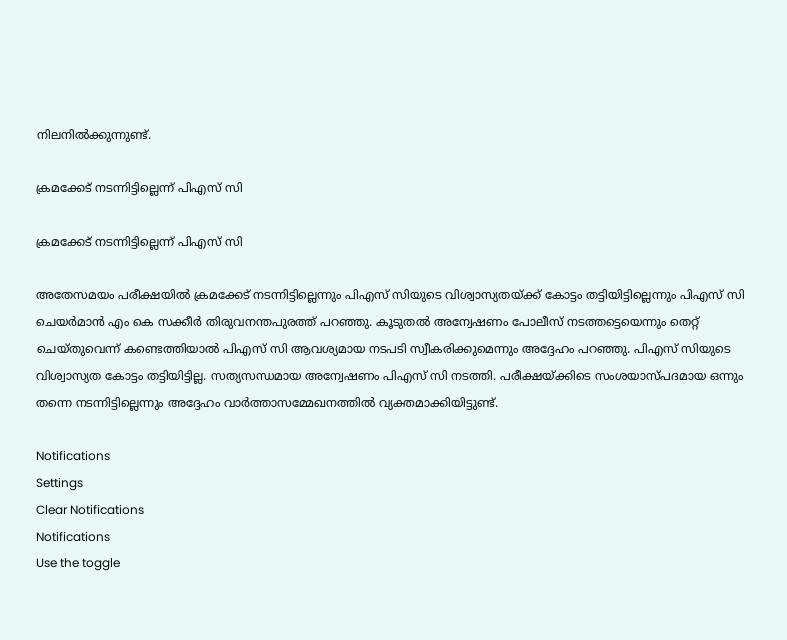നിലനിൽക്കുന്നുണ്ട്.

ക്രമക്കേട് നടന്നിട്ടില്ലെന്ന് പിഎസ് സി

ക്രമക്കേട് നടന്നിട്ടില്ലെന്ന് പിഎസ് സി

അതേസമയം പരീക്ഷയില്‍ ക്രമക്കേട് നടന്നിട്ടില്ലെന്നും പിഎസ് സിയുടെ വിശ്വാസ്യതയ്ക്ക് കോട്ടം തട്ടിയിട്ടില്ലെന്നും പിഎസ് സി ചെയര്‍മാന്‍ എം കെ സക്കീര്‍ തിരുവനന്തപുരത്ത് പറഞ്ഞു. കൂടുതല്‍ അന്വേഷണം പോലീസ് നടത്തട്ടെയെന്നും തെറ്റ് ചെയ്തുവെന്ന് കണ്ടെത്തിയാല്‍ പിഎസ് സി ആവശ്യമായ നടപടി സ്വീകരിക്കുമെന്നും അദ്ദേഹം പറഞ്ഞു. പിഎസ് സിയുടെ വിശ്വാസ്യത കോട്ടം തട്ടിയിട്ടില്ല. സത്യസന്ധമായ അന്വേഷണം പിഎസ് സി നടത്തി. പരീക്ഷയ്ക്കിടെ സംശയാസ്പദമായ ഒന്നും തന്നെ നടന്നിട്ടില്ലെന്നും അദ്ദേഹം വാർത്താസമ്മേഖനത്തിൽ വ്യക്തമാക്കിയിട്ടുണ്ട്.

Notifications
Settings
Clear Notifications
Notifications
Use the toggle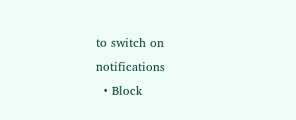to switch on notifications
  • Block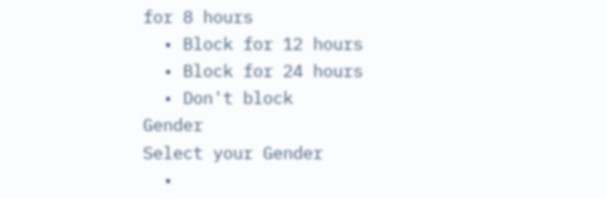for 8 hours
  • Block for 12 hours
  • Block for 24 hours
  • Don't block
Gender
Select your Gender
  •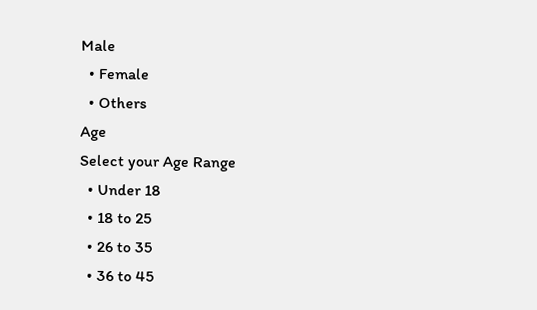Male
  • Female
  • Others
Age
Select your Age Range
  • Under 18
  • 18 to 25
  • 26 to 35
  • 36 to 45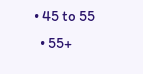• 45 to 55
  • 55+